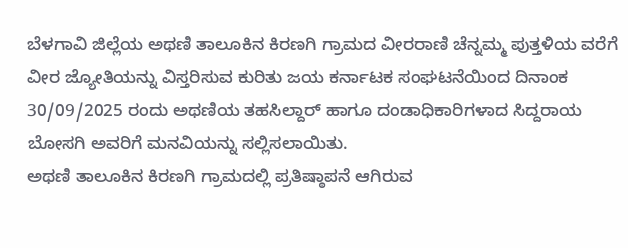ಬೆಳಗಾವಿ ಜಿಲ್ಲೆಯ ಅಥಣಿ ತಾಲೂಕಿನ ಕಿರಣಗಿ ಗ್ರಾಮದ ವೀರರಾಣಿ ಚೆನ್ನಮ್ಮ ಪುತ್ತಳಿಯ ವರೆಗೆ ವೀರ ಜ್ಯೋತಿಯನ್ನು ವಿಸ್ತರಿಸುವ ಕುರಿತು ಜಯ ಕರ್ನಾಟಕ ಸಂಘಟನೆಯಿಂದ ದಿನಾಂಕ 30/09/2025 ರಂದು ಅಥಣಿಯ ತಹಸಿಲ್ದಾರ್ ಹಾಗೂ ದಂಡಾಧಿಕಾರಿಗಳಾದ ಸಿದ್ದರಾಯ ಬೋಸಗಿ ಅವರಿಗೆ ಮನವಿಯನ್ನು ಸಲ್ಲಿಸಲಾಯಿತು.
ಅಥಣಿ ತಾಲೂಕಿನ ಕಿರಣಗಿ ಗ್ರಾಮದಲ್ಲಿ ಪ್ರತಿಷ್ಠಾಪನೆ ಆಗಿರುವ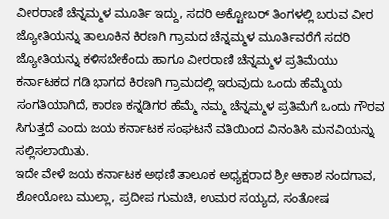ವೀರರಾಣಿ ಚೆನ್ನಮ್ಮಳ ಮೂರ್ತಿ ಇದ್ದು, ಸದರಿ ಅಕ್ಟೋಬರ್ ತಿಂಗಳಲ್ಲಿ ಬರುವ ವೀರ ಜ್ಯೋತಿಯನ್ನು ತಾಲೂಕಿನ ಕಿರಣಗಿ ಗ್ರಾಮದ ಚೆನ್ನಮ್ಮಳ ಮೂರ್ತಿವರೆಗೆ ಸದರಿ ಜ್ಯೋತಿಯನ್ನು ಕಳಿಸಬೇಕೆಂದು ಹಾಗೂ ವೀರರಾಣಿ ಚೆನ್ನಮ್ಮಳ ಪ್ರತಿಮೆಯು ಕರ್ನಾಟಕದ ಗಡಿ ಭಾಗದ ಕಿರಣಗಿ ಗ್ರಾಮದಲ್ಲಿ ಇರುವುದು ಒಂದು ಹೆಮ್ಮೆಯ ಸಂಗತಿಯಾಗಿದೆ, ಕಾರಣ ಕನ್ನಡಿಗರ ಹೆಮ್ಮೆ ನಮ್ಮ ಚೆನ್ನಮ್ಮಳ ಪ್ರತಿಮೆಗೆ ಒಂದು ಗೌರವ ಸಿಗುತ್ತದೆ ಎಂದು ಜಯ ಕರ್ನಾಟಕ ಸಂಘಟನೆ ವತಿಯಿಂದ ವಿನಂತಿಸಿ ಮನವಿಯನ್ನು ಸಲ್ಲಿಸಲಾಯಿತು.
ಇದೇ ವೇಳೆ ಜಯ ಕರ್ನಾಟಕ ಅಥಣಿ ತಾಲೂಕ ಅಧ್ಯಕ್ಷರಾದ ಶ್ರೀ ಆಕಾಶ ನಂದಗಾವ, ಶೋಯೋಬ ಮುಲ್ಲಾ, ಪ್ರದೀಪ ಗುಮಚಿ, ಉಮರ ಸಯ್ಯದ, ಸಂತೋಷ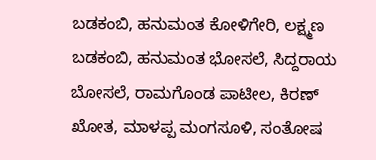ಬಡಕಂಬಿ, ಹನುಮಂತ ಕೋಳಿಗೇರಿ, ಲಕ್ಷ್ಮಣ ಬಡಕಂಬಿ, ಹನುಮಂತ ಭೋಸಲೆ, ಸಿದ್ದರಾಯ ಬೋಸಲೆ, ರಾಮಗೊಂಡ ಪಾಟೀಲ, ಕಿರಣ್ ಖೋತ, ಮಾಳಪ್ಪ ಮಂಗಸೂಳಿ, ಸಂತೋಷ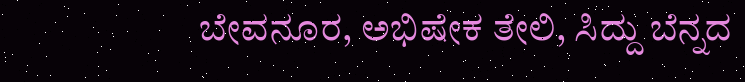ಬೇವನೂರ, ಅಭಿಷೇಕ ತೇಲಿ, ಸಿದ್ದು ಬೆನ್ನದ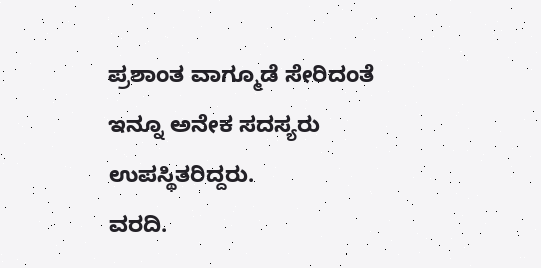ಪ್ರಶಾಂತ ವಾಗ್ಮೂಡೆ ಸೇರಿದಂತೆ ಇನ್ನೂ ಅನೇಕ ಸದಸ್ಯರು ಉಪಸ್ಥಿತರಿದ್ದರು.
ವರದಿ.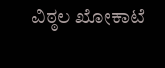ವಿಠ್ಠಲ ಖೋಕಾಟೆ